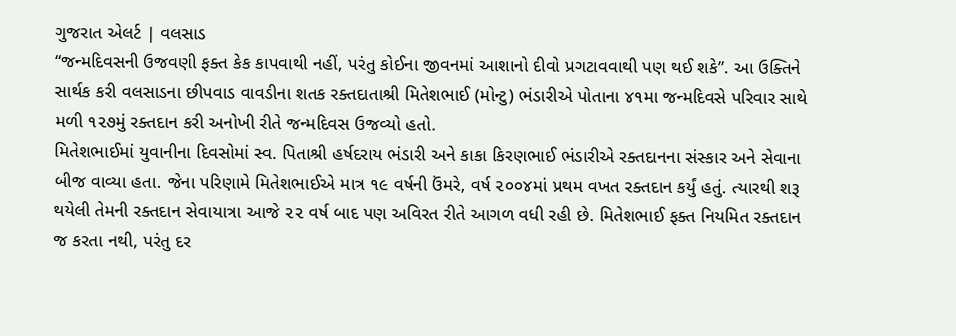ગુજરાત એલર્ટ | વલસાડ
“જન્મદિવસની ઉજવણી ફક્ત કેક કાપવાથી નહીં, પરંતુ કોઈના જીવનમાં આશાનો દીવો પ્રગટાવવાથી પણ થઈ શકે”. આ ઉક્તિને સાર્થક કરી વલસાડના છીપવાડ વાવડીના શતક રક્તદાતાશ્રી મિતેશભાઈ (મોન્ટુ) ભંડારીએ પોતાના ૪૧મા જન્મદિવસે પરિવાર સાથે મળી ૧૨૭મું રક્તદાન કરી અનોખી રીતે જન્મદિવસ ઉજવ્યો હતો.
મિતેશભાઈમાં યુવાનીના દિવસોમાં સ્વ. પિતાશ્રી હર્ષદરાય ભંડારી અને કાકા કિરણભાઈ ભંડારીએ રક્તદાનના સંસ્કાર અને સેવાના બીજ વાવ્યા હતા. જેના પરિણામે મિતેશભાઈએ માત્ર ૧૯ વર્ષની ઉંમરે, વર્ષ ૨૦૦૪માં પ્રથમ વખત રક્તદાન કર્યું હતું. ત્યારથી શરૂ થયેલી તેમની રક્તદાન સેવાયાત્રા આજે ૨૨ વર્ષ બાદ પણ અવિરત રીતે આગળ વધી રહી છે. મિતેશભાઈ ફક્ત નિયમિત રક્તદાન જ કરતા નથી, પરંતુ દર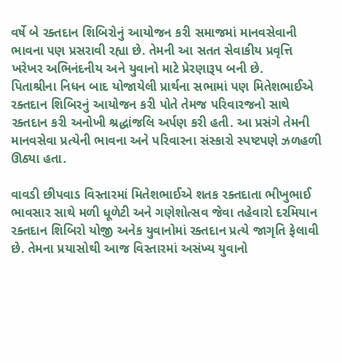વર્ષે બે રક્તદાન શિબિરોનું આયોજન કરી સમાજમાં માનવસેવાની ભાવના પણ પ્રસરાવી રહ્યા છે. તેમની આ સતત સેવાકીય પ્રવૃત્તિ ખરેખર અભિનંદનીય અને યુવાનો માટે પ્રેરણારૂપ બની છે.
પિતાશ્રીના નિધન બાદ યોજાયેલી પ્રાર્થના સભામાં પણ મિતેશભાઈએ રક્તદાન શિબિરનું આયોજન કરી પોતે તેમજ પરિવારજનો સાથે રક્તદાન કરી અનોખી શ્રદ્ધાંજલિ અર્પણ કરી હતી. આ પ્રસંગે તેમની માનવસેવા પ્રત્યેની ભાવના અને પરિવારના સંસ્કારો સ્પષ્ટપણે ઝળહળી ઊઠ્યા હતા.

વાવડી છીપવાડ વિસ્તારમાં મિતેશભાઈએ શતક રક્તદાતા ભીખુભાઈ ભાવસાર સાથે મળી ધૂળેટી અને ગણેશોત્સવ જેવા તહેવારો દરમિયાન રક્તદાન શિબિરો યોજી અનેક યુવાનોમાં રક્તદાન પ્રત્યે જાગૃતિ ફેલાવી છે. તેમના પ્રયાસોથી આજ વિસ્તારમાં અસંખ્ય યુવાનો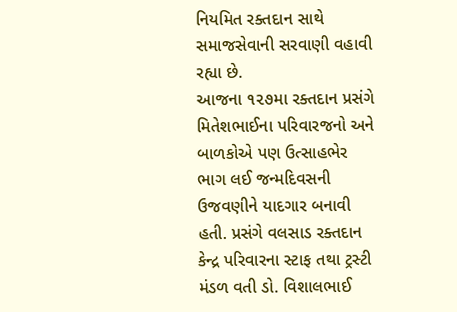નિયમિત રક્તદાન સાથે સમાજસેવાની સરવાણી વહાવી રહ્યા છે.
આજના ૧૨૭મા રક્તદાન પ્રસંગે મિતેશભાઈના પરિવારજનો અને બાળકોએ પણ ઉત્સાહભેર ભાગ લઈ જન્મદિવસની ઉજવણીને યાદગાર બનાવી હતી. પ્રસંગે વલસાડ રક્તદાન કેન્દ્ર પરિવારના સ્ટાફ તથા ટ્રસ્ટી મંડળ વતી ડો. વિશાલભાઈ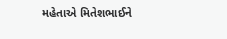મહેતાએ મિતેશભાઈને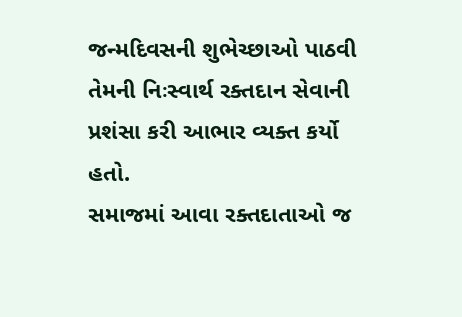જન્મદિવસની શુભેચ્છાઓ પાઠવી તેમની નિઃસ્વાર્થ રક્તદાન સેવાની પ્રશંસા કરી આભાર વ્યક્ત કર્યો હતો.
સમાજમાં આવા રક્તદાતાઓ જ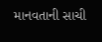માનવતાની સાચી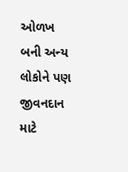ઓળખ બની અન્ય લોકોને પણ જીવનદાન માટે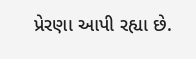પ્રેરણા આપી રહ્યા છે.